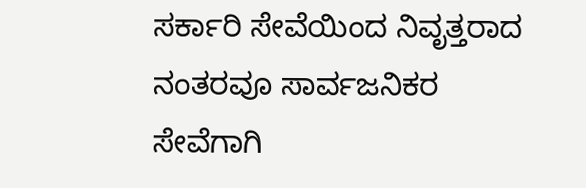ಸರ್ಕಾರಿ ಸೇವೆಯಿಂದ ನಿವೃತ್ತರಾದ ನಂತರವೂ ಸಾರ್ವಜನಿಕರ ಸೇವೆಗಾಗಿ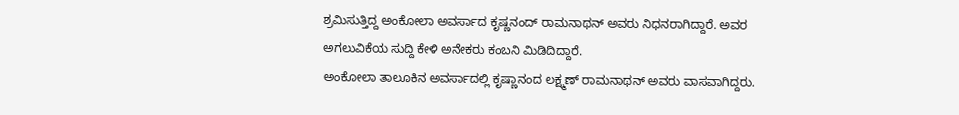ಶ್ರಮಿಸುತ್ತಿದ್ದ ಅಂಕೋಲಾ ಅವರ್ಸಾದ ಕೃಷ್ಣನಂದ್ ರಾಮನಾಥನ್ ಅವರು ನಿಧನರಾಗಿದ್ದಾರೆ. ಅವರ ಅಗಲುವಿಕೆಯ ಸುದ್ದಿ ಕೇಳಿ ಅನೇಕರು ಕಂಬನಿ ಮಿಡಿದಿದ್ದಾರೆ.
ಅಂಕೋಲಾ ತಾಲೂಕಿನ ಅವರ್ಸಾದಲ್ಲಿ ಕೃಷ್ಣಾನಂದ ಲಕ್ಷ್ಮಣ್ ರಾಮನಾಥನ್ ಅವರು ವಾಸವಾಗಿದ್ದರು.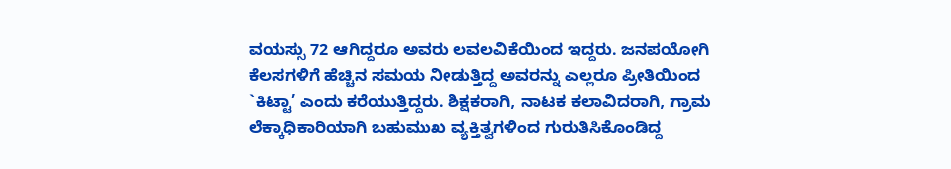ವಯಸ್ಸು 72 ಆಗಿದ್ದರೂ ಅವರು ಲವಲವಿಕೆಯಿಂದ ಇದ್ದರು. ಜನಪಯೋಗಿ ಕೆಲಸಗಳಿಗೆ ಹೆಚ್ಚಿನ ಸಮಯ ನೀಡುತ್ತಿದ್ದ ಅವರನ್ನು ಎಲ್ಲರೂ ಪ್ರೀತಿಯಿಂದ `ಕಿಟ್ಟಾ’ ಎಂದು ಕರೆಯುತ್ತಿದ್ದರು. ಶಿಕ್ಷಕರಾಗಿ, ನಾಟಕ ಕಲಾವಿದರಾಗಿ, ಗ್ರಾಮ ಲೆಕ್ಕಾಧಿಕಾರಿಯಾಗಿ ಬಹುಮುಖ ವ್ಯಕ್ತಿತ್ವಗಳಿಂದ ಗುರುತಿಸಿಕೊಂಡಿದ್ದ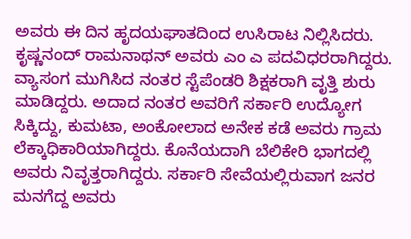ಅವರು ಈ ದಿನ ಹೃದಯಘಾತದಿಂದ ಉಸಿರಾಟ ನಿಲ್ಲಿಸಿದರು.
ಕೃಷ್ಣನಂದ್ ರಾಮನಾಥನ್ ಅವರು ಎಂ ಎ ಪದವಿಧರರಾಗಿದ್ದರು. ವ್ಯಾಸಂಗ ಮುಗಿಸಿದ ನಂತರ ಸ್ಟೆಪೆಂಡರಿ ಶಿಕ್ಷಕರಾಗಿ ವೃತ್ತಿ ಶುರು ಮಾಡಿದ್ದರು. ಅದಾದ ನಂತರ ಅವರಿಗೆ ಸರ್ಕಾರಿ ಉದ್ಯೋಗ ಸಿಕ್ಕಿದ್ದು, ಕುಮಟಾ, ಅಂಕೋಲಾದ ಅನೇಕ ಕಡೆ ಅವರು ಗ್ರಾಮ ಲೆಕ್ಕಾಧಿಕಾರಿಯಾಗಿದ್ದರು. ಕೊನೆಯದಾಗಿ ಬೆಲಿಕೇರಿ ಭಾಗದಲ್ಲಿ ಅವರು ನಿವೃತ್ತರಾಗಿದ್ದರು. ಸರ್ಕಾರಿ ಸೇವೆಯಲ್ಲಿರುವಾಗ ಜನರ ಮನಗೆದ್ದ ಅವರು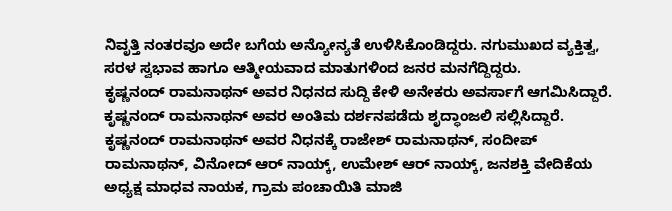ನಿವೃತ್ತಿ ನಂತರವೂ ಅದೇ ಬಗೆಯ ಅನ್ಯೋನ್ಯತೆ ಉಳಿಸಿಕೊಂಡಿದ್ದರು. ನಗುಮುಖದ ವ್ಯಕ್ತಿತ್ವ, ಸರಳ ಸ್ವಭಾವ ಹಾಗೂ ಆತ್ಮೀಯವಾದ ಮಾತುಗಳಿಂದ ಜನರ ಮನಗೆದ್ದಿದ್ದರು.
ಕೃಷ್ಣನಂದ್ ರಾಮನಾಥನ್ ಅವರ ನಿಧನದ ಸುದ್ದಿ ಕೇಳಿ ಅನೇಕರು ಅವರ್ಸಾಗೆ ಆಗಮಿಸಿದ್ದಾರೆ. ಕೃಷ್ಣನಂದ್ ರಾಮನಾಥನ್ ಅವರ ಅಂತಿಮ ದರ್ಶನಪಡೆದು ಶೃದ್ಧಾಂಜಲಿ ಸಲ್ಲಿಸಿದ್ದಾರೆ. ಕೃಷ್ಣನಂದ್ ರಾಮನಾಥನ್ ಅವರ ನಿಧನಕ್ಕೆ ರಾಜೇಶ್ ರಾಮನಾಥನ್, ಸಂದೀಪ್ ರಾಮನಾಥನ್, ವಿನೋದ್ ಆರ್ ನಾಯ್ಕ್, ಉಮೇಶ್ ಆರ್ ನಾಯ್ಕ್, ಜನಶಕ್ತಿ ವೇದಿಕೆಯ ಅಧ್ಯಕ್ಷ ಮಾಧವ ನಾಯಕ, ಗ್ರಾಮ ಪಂಚಾಯಿತಿ ಮಾಜಿ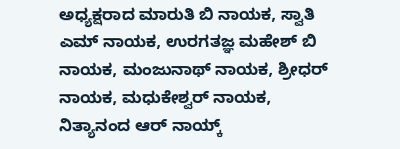ಅಧ್ಯಕ್ಷರಾದ ಮಾರುತಿ ಬಿ ನಾಯಕ, ಸ್ವಾತಿ ಎಮ್ ನಾಯಕ, ಉರಗತಜ್ಞ ಮಹೇಶ್ ಬಿ ನಾಯಕ, ಮಂಜುನಾಥ್ ನಾಯಕ, ಶ್ರೀಧರ್ ನಾಯಕ, ಮಧುಕೇಶ್ವರ್ ನಾಯಕ, ನಿತ್ಯಾನಂದ ಆರ್ ನಾಯ್ಕ್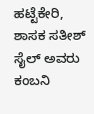ಹಟ್ಟೆಕೇರಿ, ಶಾಸಕ ಸತೀಶ್ ಸೈಲ್ ಅವರು ಕಂಬನಿ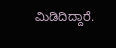ಮಿಡಿದಿದ್ದಾರೆ.